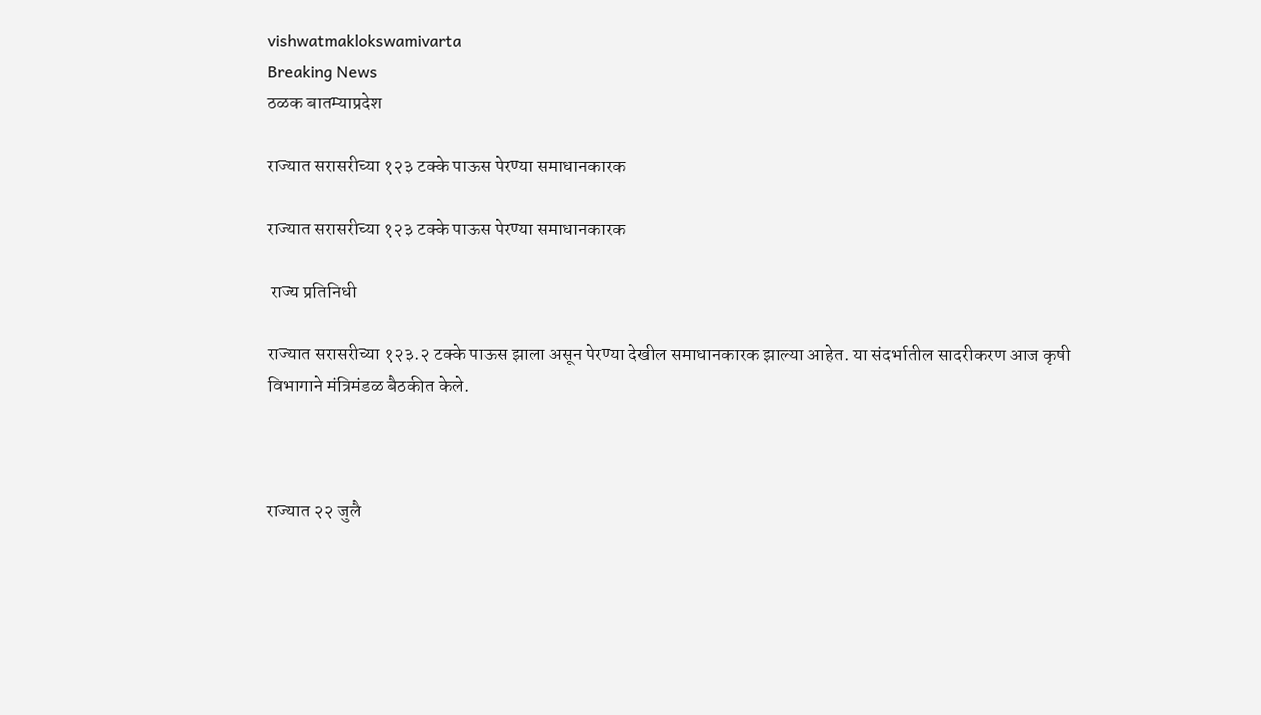vishwatmaklokswamivarta
Breaking News
ठळक बातम्याप्रदेश

राज्यात सरासरीच्या १२३ टक्के पाऊस पेरण्या समाधानकारक

राज्यात सरासरीच्या १२३ टक्के पाऊस पेरण्या समाधानकारक

 राज्य प्रतिनिधी

राज्यात सरासरीच्या १२३.२ टक्के पाऊस झाला असून पेरण्या देखील समाधानकारक झाल्या आहेत. या संदर्भातील सादरीकरण आज कृषी विभागाने मंत्रिमंडळ बैठकीत केले.



राज्यात २२ जुलै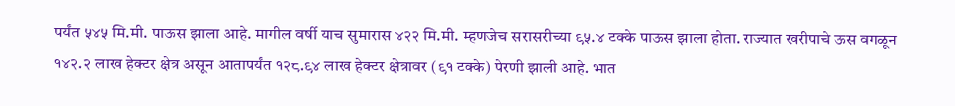पर्यंत ५४५ मि.मी. पाऊस झाला आहे. मागील वर्षी याच सुमारास ४२२ मि.मी. म्हणजेच सरासरीच्या ९५.४ टक्के पाऊस झाला होता. राज्यात खरीपाचे ऊस वगळून १४२.२ लाख हेक्टर क्षेत्र असून आतापर्यंत १२८.९४ लाख हेक्टर क्षेत्रावर (९१ टक्के) पेरणी झाली आहे. भात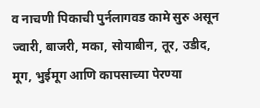व नाचणी पिकाची पुर्नलागवड कामे सुरु असून ज्वारी, बाजरी, मका, सोयाबीन, तूर, उडीद, मूग, भुईमूग आणि कापसाच्या पेरण्या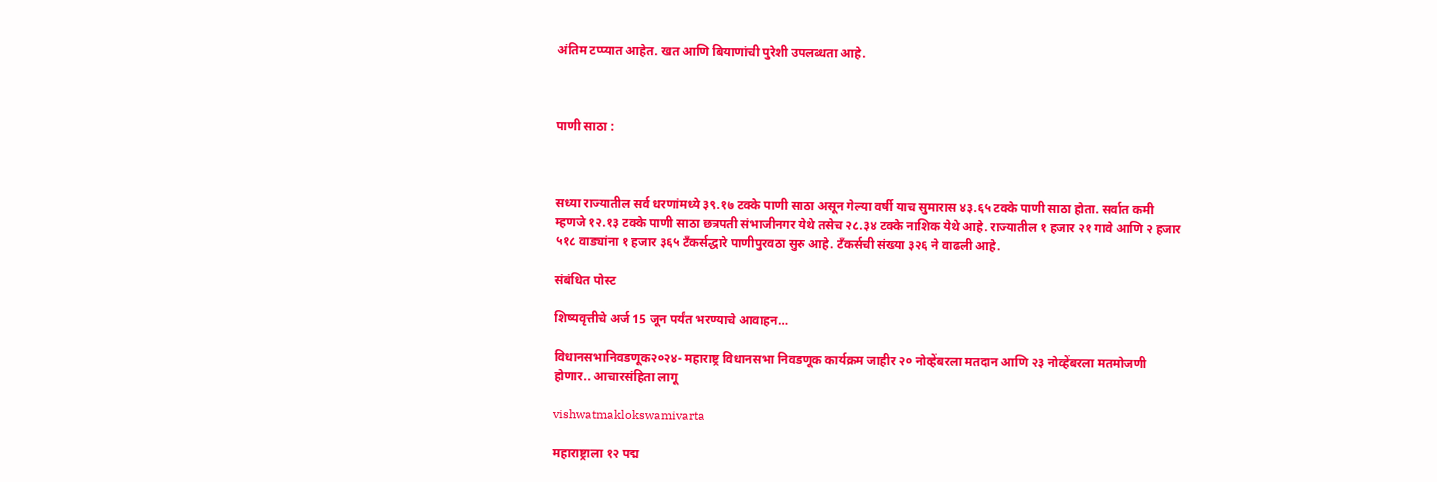अंतिम टप्प्यात आहेत. खत आणि बियाणांची पुरेशी उपलब्धता आहे.



पाणी साठा :



सध्या राज्यातील सर्व धरणांमध्ये ३९.१७ टक्के पाणी साठा असून गेल्या वर्षी याच सुमारास ४३.६५ टक्के पाणी साठा होता. सर्वात कमी म्हणजे १२.१३ टक्के पाणी साठा छत्रपती संभाजीनगर येथे तसेच २८.३४ टक्के नाशिक येथे आहे. राज्यातील १ हजार २१ गावे आणि २ हजार ५१८ वाड्यांना १ हजार ३६५ टँकर्सद्धारे पाणीपुरवठा सुरु आहे. टँकर्सची संख्या ३२६ ने वाढली आहे.

संबंधित पोस्ट

शिष्यवृत्तीचे अर्ज 15 जून पर्यंत भरण्याचे आवाहन…

विधानसभानिवडणूक२०२४- महाराष्ट्र विधानसभा निवडणूक कार्यक्रम जाहीर २० नोव्हेंबरला मतदान आणि २३ नोव्हेंबरला मतमोजणी होणार.. आचारसंहिता लागू

vishwatmaklokswamivarta

महाराष्ट्राला १२ पद्म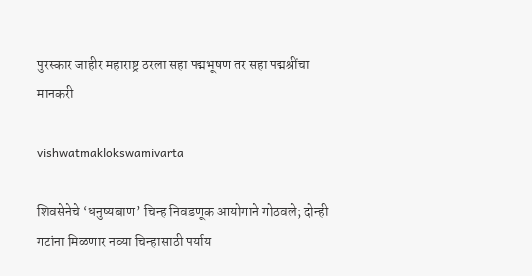पुरस्कार जाहीर महाराष्ट्र ठरला सहा पद्मभूषण तर सहा पद्मश्रींचा मानकरी

vishwatmaklokswamivarta

शिवसेनेचे ‘धनुष्यबाण’ चिन्ह निवडणूक आयोगाने गोठवले; दोन्ही गटांना मिळणार नव्या चिन्हासाठी पर्याय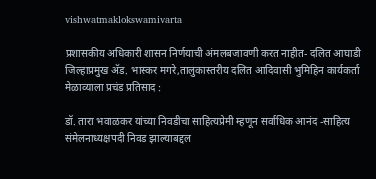vishwatmaklokswamivarta

प्रशासकीय अधिकारी शासन निर्णयाची अंमलबजावणी करत नाहीत- दलित आघाडी जिल्हाप्रमुख अ‍ॅड. भास्कर मगरे,तालुकास्तरीय दलित आदिवासी भुमिहिन कार्यकर्ता मेळाव्याला प्रचंड प्रतिसाद :

डॉ. तारा भवाळकर यांच्या निवडीचा साहित्यप्रेमी म्हणून सर्वाधिक आनंद -साहित्य संमेलनाध्यक्षपदी निवड झाल्याबद्दल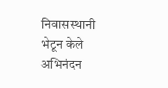निवासस्थानी भेटून केले अभिनंदन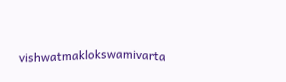vishwatmaklokswamivarta